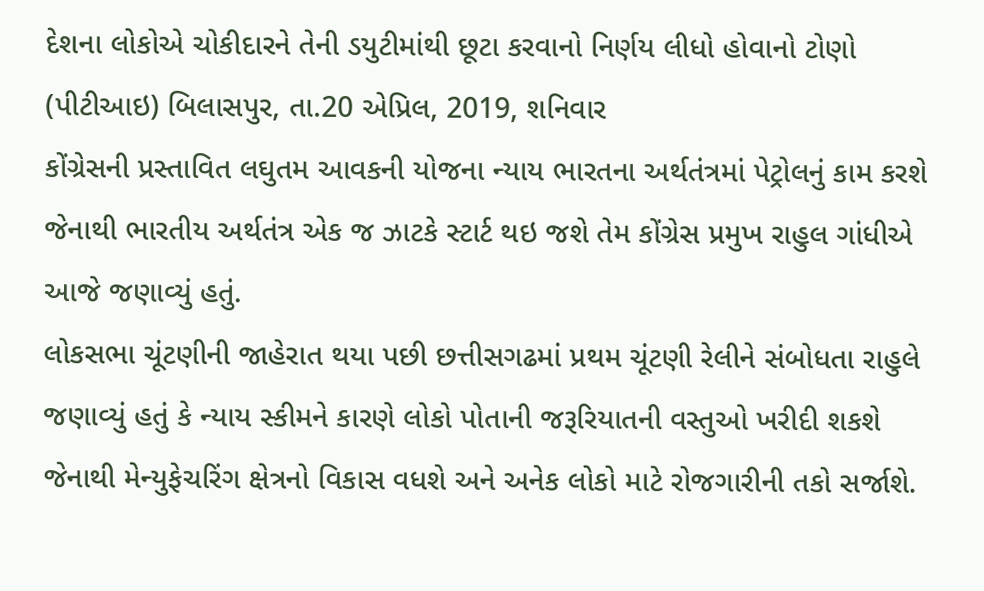દેશના લોકોએ ચોકીદારને તેની ડયુટીમાંથી છૂટા કરવાનો નિર્ણય લીધો હોવાનો ટોણો
(પીટીઆઇ) બિલાસપુર, તા.20 એપ્રિલ, 2019, શનિવાર
કોંગ્રેસની પ્રસ્તાવિત લઘુતમ આવકની યોજના ન્યાય ભારતના અર્થતંત્રમાં પેટ્રોલનું કામ કરશે જેનાથી ભારતીય અર્થતંત્ર એક જ ઝાટકે સ્ટાર્ટ થઇ જશે તેમ કોંગ્રેસ પ્રમુખ રાહુલ ગાંધીએ આજે જણાવ્યું હતું.
લોકસભા ચૂંટણીની જાહેરાત થયા પછી છત્તીસગઢમાં પ્રથમ ચૂંટણી રેલીને સંબોધતા રાહુલે જણાવ્યું હતું કે ન્યાય સ્કીમને કારણે લોકો પોતાની જરૂરિયાતની વસ્તુઓ ખરીદી શકશે જેનાથી મેન્યુફેચરિંગ ક્ષેત્રનો વિકાસ વધશે અને અનેક લોકો માટે રોજગારીની તકો સર્જાશે.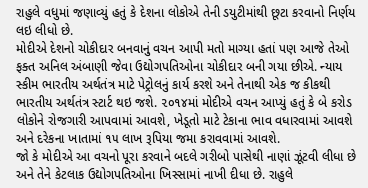રાહુલે વધુમાં જણાવ્યું હતું કે દેશના લોકોએ તેની ડયુટીમાંથી છૂટા કરવાનો નિર્ણય લઇ લીધો છે.
મોદીએ દેશનો ચોકીદાર બનવાનું વચન આપી મતો માગ્યા હતાં પણ આજે તેઓ ફક્ત અનિલ અંબાણી જેવા ઉદ્યોગપતિઓના ચોકીદાર બની ગયા છીએ. ન્યાય સ્કીમ ભારતીય અર્થતંત્ર માટે પેટ્રોલનું કાર્ય કરશે અને તેનાથી એક જ કીકથી ભારતીય અર્થતંત્ર સ્ટાર્ટ થઇ જશે. ૨૦૧૪માં મોદીએ વચન આપ્યું હતું કે બે કરોડ લોકોને રોજગારી આપવામાં આવશે, ખેડૂતો માટે ટેકાના ભાવ વધારવામાં આવશે અને દરેકના ખાતામાં ૧૫ લાખ રૂપિયા જમા કરાવવામાં આવશે.
જો કે મોદીએ આ વચનો પૂરા કરવાને બદલે ગરીબો પાસેથી નાણાં ઝૂંટવી લીધા છે અને તેને કેટલાક ઉદ્યોગપતિઓના ખિસ્સામાં નાખી દીધા છે. રાહુલે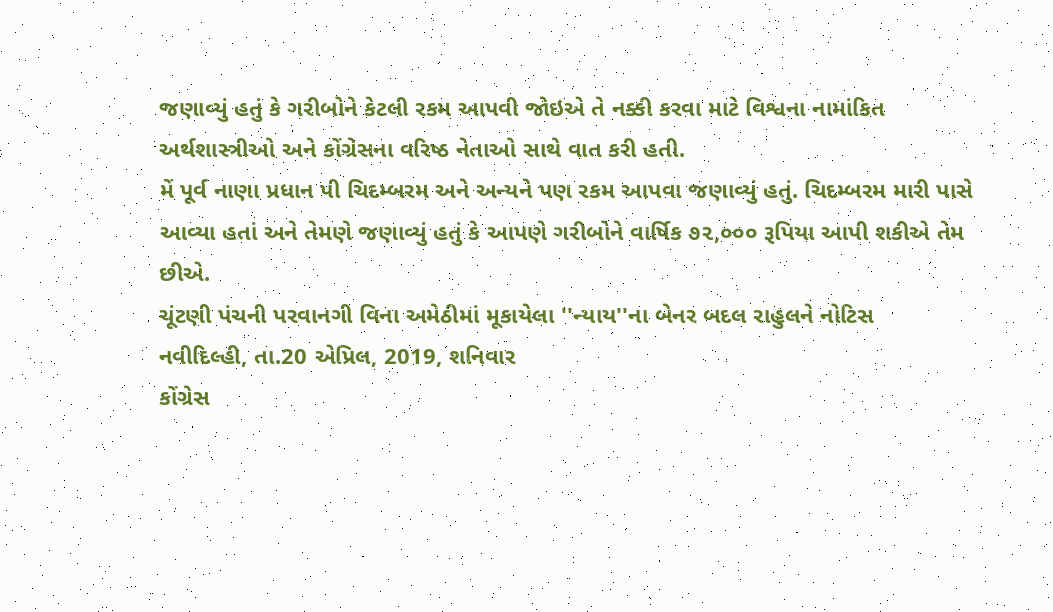જણાવ્યું હતું કે ગરીબોને કેટલી રકમ આપવી જોઇએ તે નક્કી કરવા માટે વિશ્વના નામાંકિત અર્થશાસ્ત્રીઓ અને કોંગ્રેસના વરિષ્ઠ નેતાઓ સાથે વાત કરી હતી.
મેં પૂર્વ નાણા પ્રધાન પી ચિદમ્બરમ અને અન્યને પણ રકમ આપવા જણાવ્યું હતું. ચિદમ્બરમ મારી પાસે આવ્યા હતાં અને તેમણે જણાવ્યું હતું કે આપણે ગરીબોને વાર્ષિક ૭૨,૦૦૦ રૂપિયા આપી શકીએ તેમ છીએ.
ચૂંટણી પંચની પરવાનગી વિના અમેઠીમાં મૂકાયેલા ''ન્યાય''ના બેનર બદલ રાહુલને નોટિસ
નવીદિલ્હી, તા.20 એપ્રિલ, 2019, શનિવાર
કોંગ્રેસ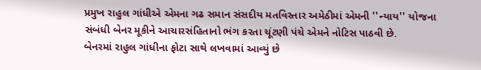પ્રમુખ રાહુલ ગાંધીએ એમના ગઢ સમાન સંસદીય મતવિસ્તાર અમેઠીમાં એમની ''ન્યાય'' યોજના સંબંધી બેનર મૂકીને આચારસંહિતાનો ભંગ કરતા ચૂંટણી પંચે એમને નોટિસ પાઠવી છે.
બેનરમાં રાહુલ ગાંધીના ફોટા સાથે લખવામાં આવ્યું છે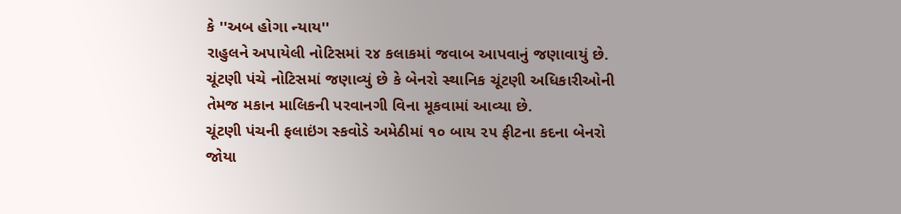કે ''અબ હોગા ન્યાય''
રાહુલને અપાયેલી નોટિસમાં ૨૪ કલાકમાં જવાબ આપવાનું જણાવાયું છે.
ચૂંટણી પંચે નોટિસમાં જણાવ્યું છે કે બેનરો સ્થાનિક ચૂંટણી અધિકારીઓની તેમજ મકાન માલિકની પરવાનગી વિના મૂકવામાં આવ્યા છે.
ચૂંટણી પંચની ફલાઇંગ સ્કવોડે અમેઠીમાં ૧૦ બાય ૨૫ ફીટના કદના બેનરો જોયા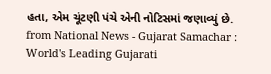હતા, એમ ચૂંટણી પંચે એની નોટિસમાં જણાવ્યું છે.
from National News - Gujarat Samachar : World's Leading Gujarati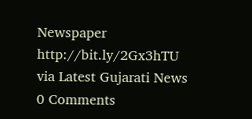Newspaper http://bit.ly/2Gx3hTU
via Latest Gujarati News
0 Comments